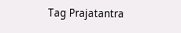Tag Prajatantra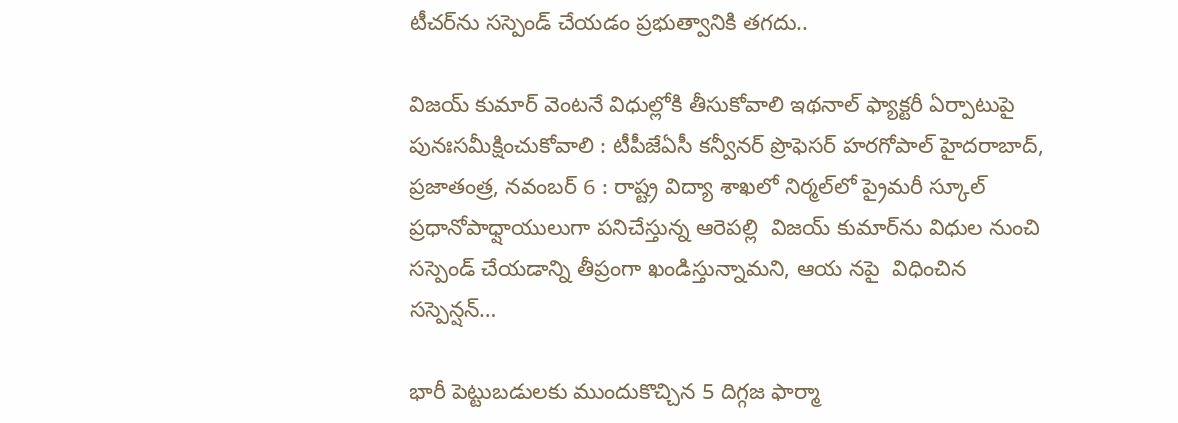టీచర్‌ను సస్పెండ్‌ చేయడం ప్రభుత్వానికి తగదు..

విజయ్‌ కుమార్‌ వెంటనే విధుల్లోకి తీసుకోవాలి ఇథనాల్‌ ఫ్యాక్టరీ ఏర్పాటుపై పునఃసమీక్షించుకోవాలి : టీపీజేఏసీ కన్వీనర్‌ ప్రొఫెసర్‌ హరగోపాల్‌ హైదరాబాద్‌, ప్రజాతంత్ర, నవంబర్‌ 6 : రాష్ట్ర విద్యా శాఖలో నిర్మల్‌లో ప్రైమరీ స్కూల్‌ ప్రధానోపాధ్షాయులుగా పనిచేస్తున్న ఆరెపల్లి  విజయ్‌ కుమార్‌ను విధుల నుంచి సస్పెండ్‌ చేయడాన్ని తీప్రంగా ఖండిస్తున్నామని, ఆయ నపై  విధించిన సస్పెన్షన్‌…

భారీ పెట్టుబడులకు ముందుకొచ్చిన 5 దిగ్గజ ఫార్మా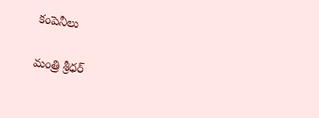కంపెనీలు

మంత్రి శ్రీధర్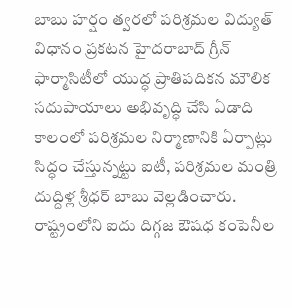బాబు హర్షం త్వరలో పరిశ్రమల విద్యుత్ విధానం ప్రకటన హైదరాబాద్ గ్రీన్ ఫార్మాసిటీలో యుద్ధ ప్రాతిపదికన మౌలిక సదుపాయాలు అభివృద్ధి చేసి ఏడాది కాలంలో పరిశ్రమల నిర్మాణానికి ఏర్పాట్లు సిద్ధం చేస్తున్నట్టు ఐటీ, పరిశ్రమల మంత్రి దుద్దిళ్ల శ్రీధర్ బాబు వెల్లడించారు. రాష్ట్రంలోని ఐదు దిగ్గజ ఔషధ కంపెనీల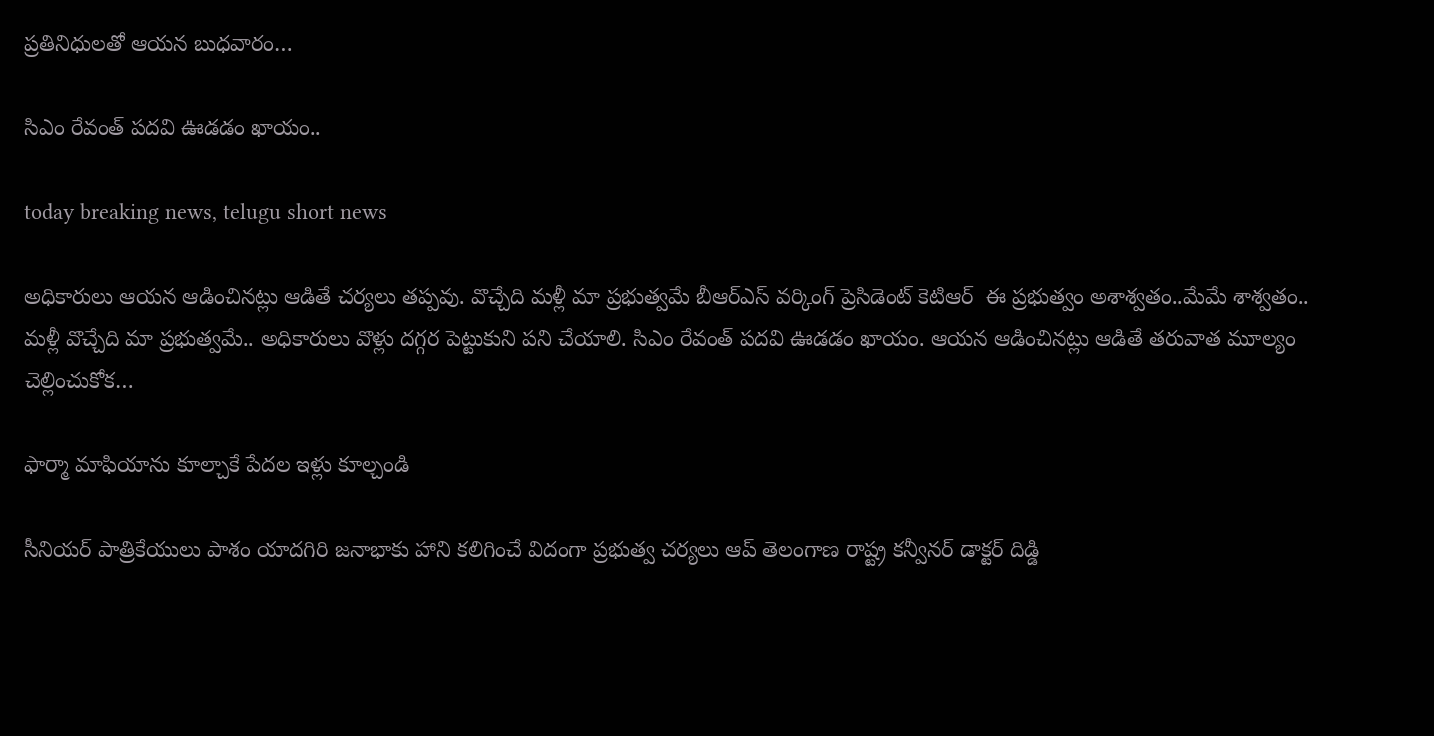ప్రతినిధులతో ఆయన బుధవారం…

సిఎం రేవంత్‌ ‌పదవి ఊడడం ఖాయం..

today breaking news, telugu short news

అధికారులు ఆయ‌న‌ ఆడించినట్లు ఆడితే చర్యలు త‌ప్ప‌వు. వొచ్చేది మళ్లీ మా ప్రభుత్వమే బీఆర్‌ఎస్‌ ‌వర్కింగ్‌ ‌ప్రెసిడెంట్‌ ‌కెటిఆర్‌ ‌ ఈ ‌ప్రభుత్వం అశాశ్వతం..మేమే శాశ్వతం.. మళ్లీ వొచ్చేది మా ప్రభుత్వమే.. అధికారులు వొళ్లు ద‌గ్గ‌ర పెట్టుకుని పని చేయాలి. సిఎం రేవంత్‌ ‌పదవి ఊడడం ఖాయం. ఆయన ఆడించినట్లు ఆడితే తరువాత మూల్యం చెల్లించుకోక‌…

ఫార్మా మాఫియాను కూల్చాకే పేదల ఇళ్లు కూల్చండి

సీనియర్‌ ‌పాత్రికేయులు పాశం యాదగిరి జనాభాకు హాని కలిగించే విదంగా ప్రభుత్వ చర్యలు ఆప్‌ ‌తెలంగాణ రాష్ట్ర కన్వీనర్‌ ‌డాక్టర్‌ ‌దిడ్డి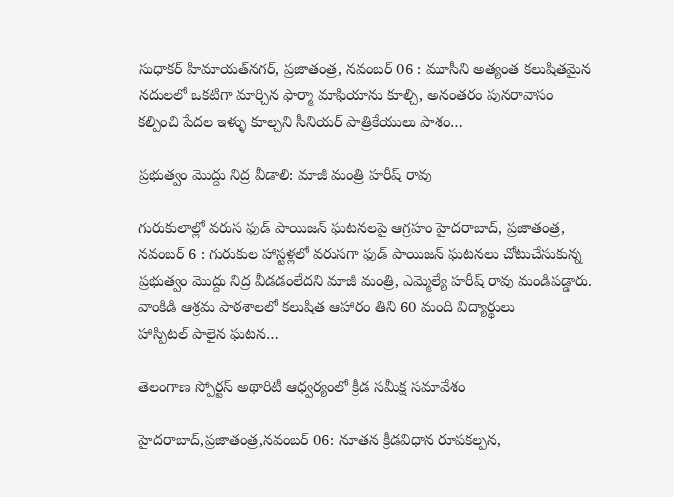సుధాకర్‌ ‌హిమాయత్‌నగర్‌, ప్రజాతంత్ర, నవంబర్‌ 06 : మూసీని అత్యంత కలుషితమైన నదులలో ఒకటిగా మార్చిన ఫార్మా మాఫియాను కూల్చి, అనంతరం పునరావాసం కల్పించి పేదల ఇళ్ళు కూల్చని సీనియర్‌ ‌పాత్రికేయులు పాశం…

ప్రభుత్వం మొద్దు నిద్ర వీడాలి: మాజీ మంత్రి హరీష్‌ ‌రావు

గురుకులాల్లో వరుస ఫుడ్‌ ‌పాయిజన్‌ ‌ఘటనలపై ఆగ్రహం హైదరాబాద్‌, ప్రజాతంత్ర, నవంబర్‌ 6 : గురుకుల హాస్టళ్లలో వరుసగా ఫుడ్‌ ‌పాయిజన్‌ ‌ఘటనలు చోటుచేసుకున్న ప్రభుత్వం మొద్దు నిద్ర వీడడంలేదని మాజీ మంత్రి, ఎమ్మెల్యే హరీష్‌ ‌రావు మండిపడ్డారు. వాంకిడి ఆశ్రమ పాఠశాలలో కలుషిత ఆహారం తిని 60 మంది విద్యార్థులు హాస్పిటల్‌ ‌పాలైన ఘటన…

తెలంగాణ స్పోర్టస్ అథారిటీ ఆధ్వర్యంలో క్రీడ సమీక్ష సమావేశం

హైదరాబాద్‌,ప్రజాతంత్ర,నవంబర్‌ 06: నూతన క్రీడవిధాన రూపకల్పన,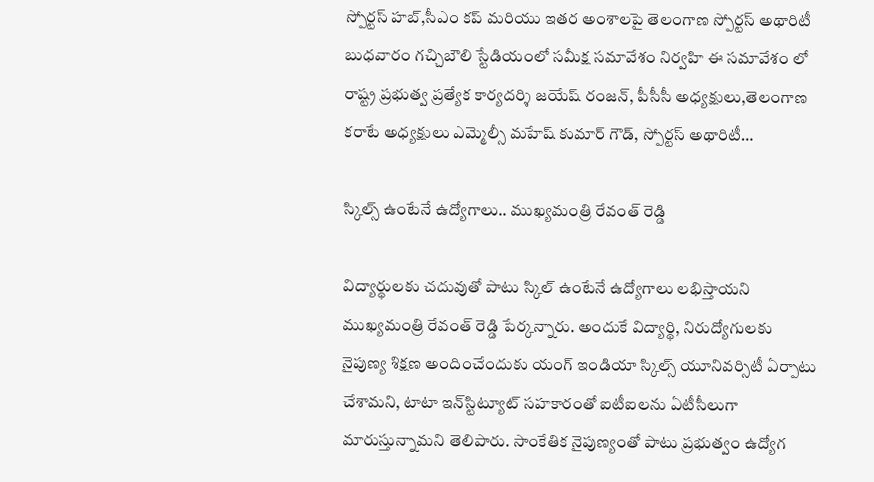స్పోర్టస్ ‌హబ్‌,సీఎం కప్‌ ‌మరియు ఇతర అంశాలపై తెలంగాణ స్పోర్టస్ అథారిటీ బుధవారం గచ్చిబౌలి స్టేడియంలో సమీక్ష సమావేశం నిర్వహి ఈ సమావేశం లో రాష్ట్ర ప్రభుత్వ ప్రత్యేక కార్యదర్శి జయేష్‌ ‌రంజన్‌, పీసీసీ అధ్యక్షులు,తెలంగాణ కరాటే అధ్యక్షులు ఎమ్మెల్సీ మహేష్‌ ‌కుమార్‌ ‌గౌడ్‌, స్పోర్టస్ అథారిటీ…

స్కిల్స్ ఉంటేనే ఉద్యోగాలు.. ముఖ్యమంత్రి రేవంత్ రెడ్డి

విద్యార్థుల‌కు చదువుతో పాటు స్కిల్ ఉంటేనే ఉద్యోగాలు లభిస్తాయని ముఖ్య‌మంత్రి రేవంత్ రెడ్డి పేర్క‌న్నారు. అందుకే విద్యార్థి, నిరుద్యోగులకు నైపుణ్య శిక్షణ అందించేందుకు యంగ్ ఇండియా స్కిల్స్ యూనివర్సిటీ ఏర్పాటు చేశామ‌ని, టాటా ఇన్‌స్టిట్యూట్ సహకారంతో ఐటీఐలను ఏటీసీలుగా మారుస్తున్నామ‌ని తెలిపారు. సాంకేతిక నైపుణ్యంతో పాటు ప్రభుత్వం ఉద్యోగ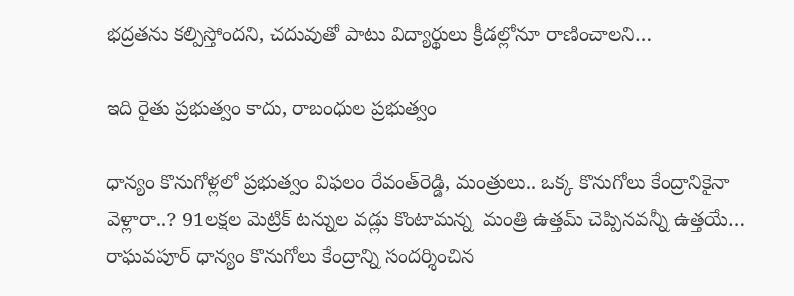భద్రతను కల్పిస్తోంద‌ని, చదువుతో పాటు విద్యార్థులు క్రీడల్లోనూ రాణించాల‌ని…

ఇది రైతు ప్రభుత్వం కాదు, రాబంధుల ప్రభుత్వం

ధాన్యం కొనుగోళ్ల‌లో ప్ర‌భుత్వం విఫ‌లం రేవంత్‌రెడ్డి, మంత్రులు.. ఒక్క కొనుగోలు కేంద్రానికైనా వెళ్లారా..? 91లక్షల మెట్రిక్‌ ‌టన్నుల వడ్లు కొంటామన్న  మంత్రి ఉత్తమ్‌ ‌చెప్పినవన్నీ ఉత్తయే… రాఘవపూర్ ‌ధాన్యం కొనుగోలు కేంద్రాన్ని సందర్శించిన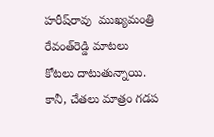హరీష్‌రావు  ‌ముఖ్యమంత్రి రేవంత్‌రెడ్డి మాటలు కోటలు దాటుతున్నాయి. కానీ, చేతలు మాత్రం గడప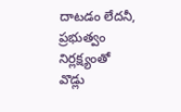దాటడం లేదనీ, ప్రభుత్వం నిర్లక్ష్యంతో  వొడ్లు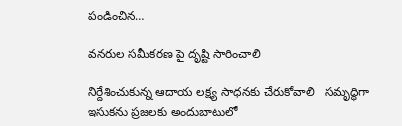పండించిన…

వనరుల సమీకరణ పై దృష్టి సారించాలి

నిర్దేశించుకున్న ఆదాయ లక్ష్య సాధనకు చేరుకోవాలి   సమృద్ధిగా ఇసుకను ప్రజలకు అందుబాటులో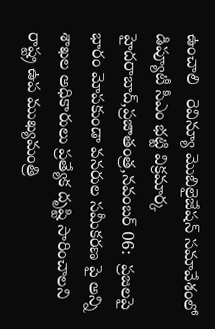ఉంచాలి   రెవిన్యూ మొబిలైజేషన్ సమావేశంలో డిప్యూటీ సీఎం భట్టి విక్రమార్క  హైదరాబాద్,ప్రజాతంత్ర,నవంబర్ 06:  ప్రజలపై భారం మోపకుండా వనరుల సమీకరణ పై అన్ని శాఖల అధికారులు ప్రత్యేక దృష్టి సారించాలని రాష్ట్ర ఉప ముఖ్యమంత్రి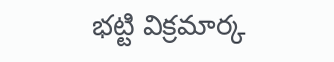భట్టి విక్రమార్క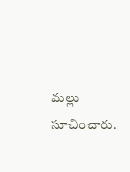మల్లు సూచించారు.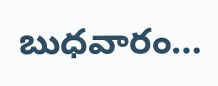బుధవారం…